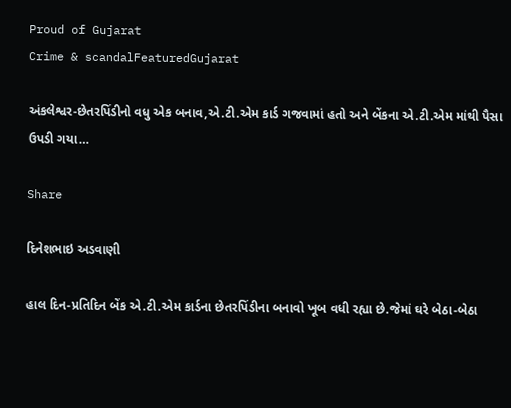Proud of Gujarat
Crime & scandalFeaturedGujarat

અંકલેશ્વર-છેતરપિંડીનો વધુ એક બનાવ,એ.ટી.એમ કાર્ડ ગજવામાં હતો અને બેંકના એ.ટી.એમ માંથી પૈસા ઉપડી ગયા…

Share

દિનેશભાઇ અડવાણી

હાલ દિન-પ્રતિદિન બેંક એ.ટી.એમ કાર્ડના છેતરપિંડીના બનાવો ખૂબ વધી રહ્યા છે.જેમાં ઘરે બેઠા-બેઠા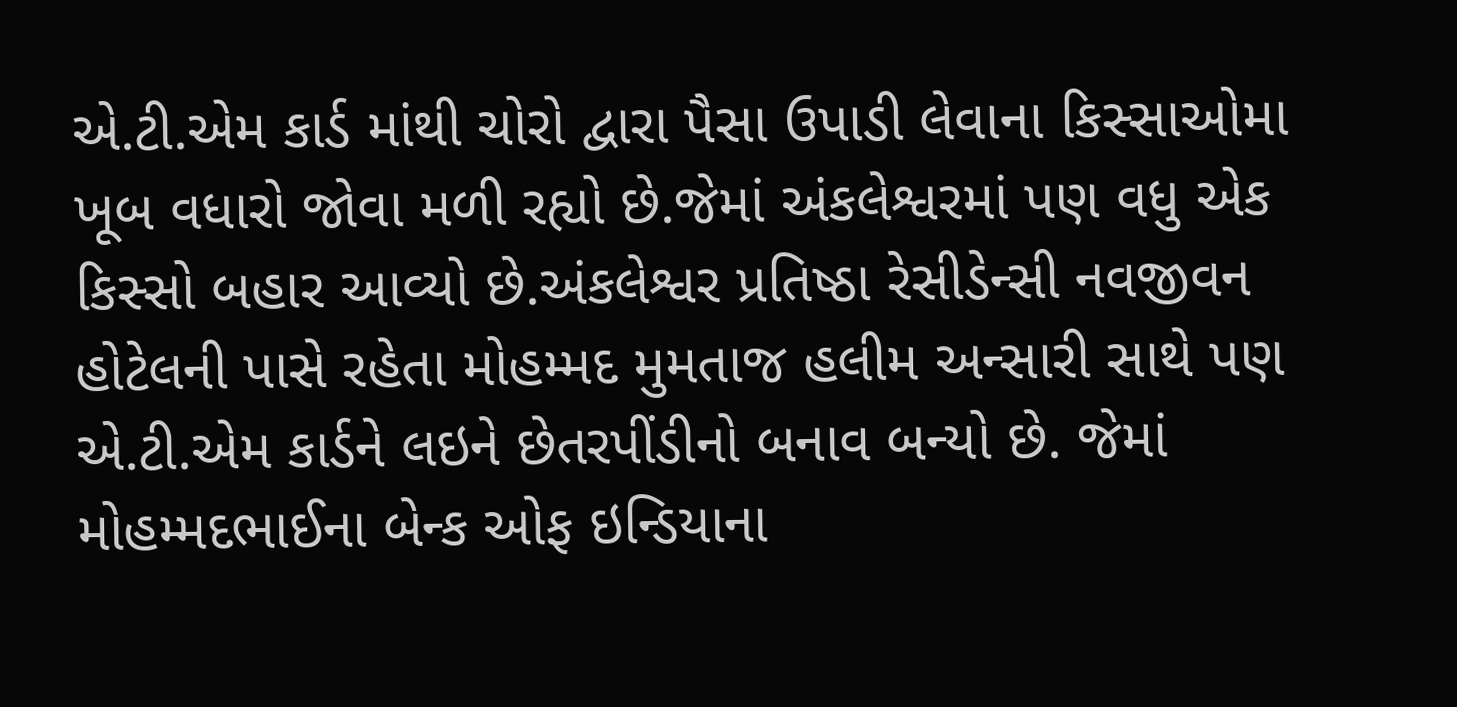એ.ટી.એમ કાર્ડ માંથી ચોરો દ્વારા પૈસા ઉપાડી લેવાના કિસ્સાઓમા ખૂબ વધારો જોવા મળી રહ્યો છે.જેમાં અંકલેશ્વરમાં પણ વધુ એક કિસ્સો બહાર આવ્યો છે.અંકલેશ્વર પ્રતિષ્ઠા રેસીડેન્સી નવજીવન હોટેલની પાસે રહેતા મોહમ્મદ મુમતાજ હલીમ અન્સારી સાથે પણ એ.ટી.એમ કાર્ડને લઇને છેતરપીંડીનો બનાવ બન્યો છે. જેમાં મોહમ્મદભાઈના બેન્ક ઓફ ઇન્ડિયાના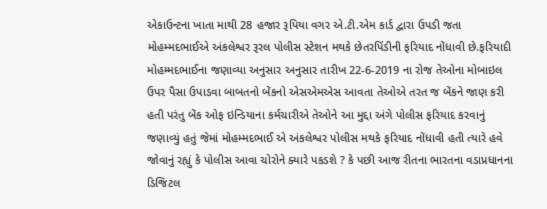એકાઉન્ટના ખાતા માથી 28 હજાર રૂપિયા વગર એ.ટી.એમ કાર્ડ દ્વારા ઉપડી જતા મોહમ્મદભાઈએ અંકલેશ્વર રૂરલ પોલીસ સ્ટેશન મથકે છેતરપિંડીની ફરિયાદ નોંધાવી છે.ફરિયાદી મોહમ્મદભાઈના જણાવ્યા અનુસાર અનુસાર તારીખ 22-6-2019 ના રોજ તેઓના મોબાઇલ ઉપર પૈસા ઉપાડવા બાબતનો બેંકનો એસએમએસ આવતા તેઓએ તરત જ બેંકને જાણ કરી હતી પરંતુ બેંક ઓફ ઇન્ડિયાના કર્મચારીએ તેઓને આ મુદ્દા અંગે પોલીસ ફરિયાદ કરવાનું જણાવ્યું હતું જેમાં મોહમ્મદભાઈ એ અંકલેશ્વર પોલીસ મથકે ફરિયાદ નોંધાવી હતી ત્યારે હવે જોવાનું રહ્યું કે પોલીસ આવા ચોરોને ક્યારે પકડશે ? કે પછી આજ રીતના ભારતના વડાપ્રધાનના ડિજિટલ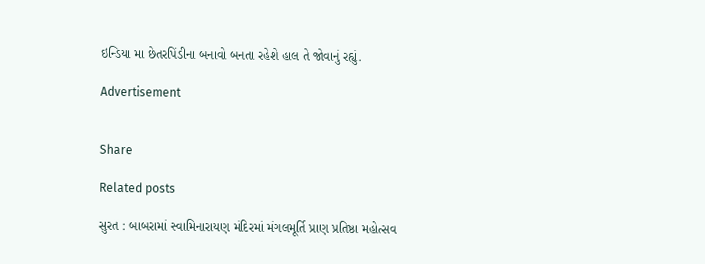ઇન્ડિયા મા છેતરપિંડીના બનાવો બનતા રહેશે હાલ તે જોવાનું રહ્યું.

Advertisement


Share

Related posts

સુરત : બાબરામાં સ્વામિનારાયણ મંદિરમાં મંગલમૂર્તિ પ્રાણ પ્રતિષ્ઠા મહોત્સવ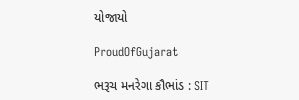યોજાયો

ProudOfGujarat

ભરૂચ મનરેગા કૌભાંડ : SIT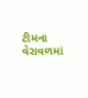ટીમના વેરાવળમાં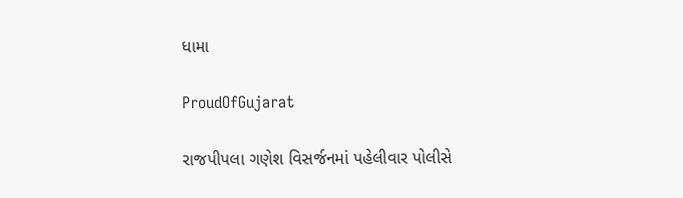ધામા

ProudOfGujarat

રાજપીપલા ગણેશ વિસર્જનમાં પહેલીવાર પોલીસે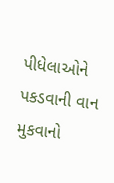પીધેલાઓને પકડવાની વાન મુકવાનો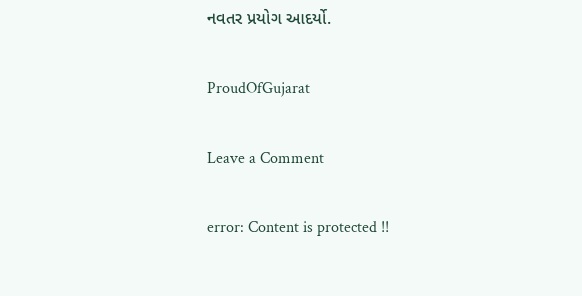નવતર પ્રયોગ આદર્યો.

ProudOfGujarat

Leave a Comment

error: Content is protected !!